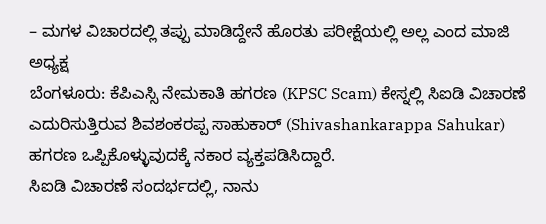– ಮಗಳ ವಿಚಾರದಲ್ಲಿ ತಪ್ಪು ಮಾಡಿದ್ದೇನೆ ಹೊರತು ಪರೀಕ್ಷೆಯಲ್ಲಿ ಅಲ್ಲ ಎಂದ ಮಾಜಿ ಅಧ್ಯಕ್ಷ
ಬೆಂಗಳೂರು: ಕೆಪಿಎಸ್ಸಿ ನೇಮಕಾತಿ ಹಗರಣ (KPSC Scam) ಕೇಸ್ನಲ್ಲಿ ಸಿಐಡಿ ವಿಚಾರಣೆ ಎದುರಿಸುತ್ತಿರುವ ಶಿವಶಂಕರಪ್ಪ ಸಾಹುಕಾರ್ (Shivashankarappa Sahukar) ಹಗರಣ ಒಪ್ಪಿಕೊಳ್ಳುವುದಕ್ಕೆ ನಕಾರ ವ್ಯಕ್ತಪಡಿಸಿದ್ದಾರೆ.
ಸಿಐಡಿ ವಿಚಾರಣೆ ಸಂದರ್ಭದಲ್ಲಿ, ನಾನು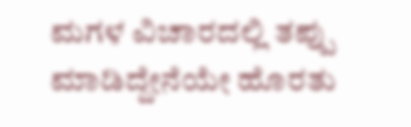ಮಗಳ ವಿಚಾರದಲ್ಲಿ ತಪ್ಪು ಮಾಡಿದ್ದೇನೆಯೇ ಹೊರತು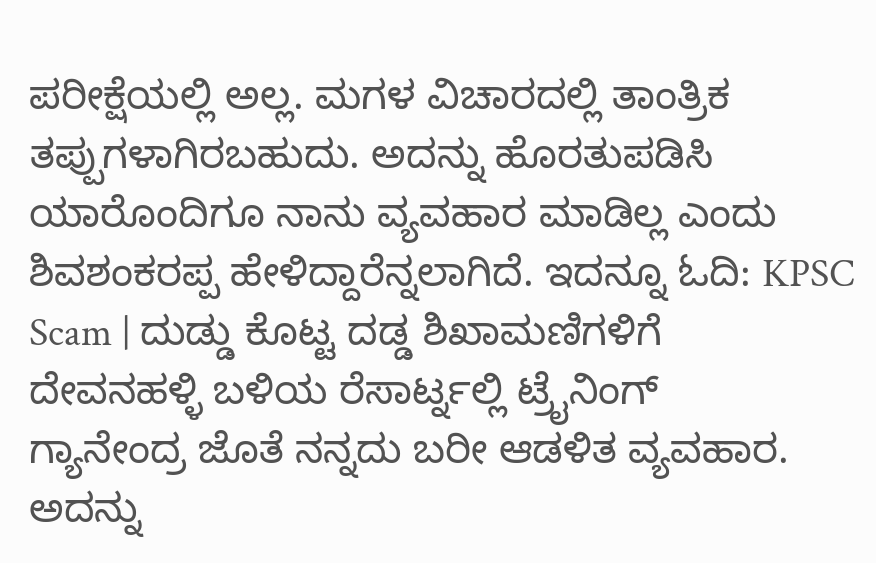ಪರೀಕ್ಷೆಯಲ್ಲಿ ಅಲ್ಲ. ಮಗಳ ವಿಚಾರದಲ್ಲಿ ತಾಂತ್ರಿಕ ತಪ್ಪುಗಳಾಗಿರಬಹುದು. ಅದನ್ನು ಹೊರತುಪಡಿಸಿ ಯಾರೊಂದಿಗೂ ನಾನು ವ್ಯವಹಾರ ಮಾಡಿಲ್ಲ ಎಂದು ಶಿವಶಂಕರಪ್ಪ ಹೇಳಿದ್ದಾರೆನ್ನಲಾಗಿದೆ. ಇದನ್ನೂ ಓದಿ: KPSC Scam | ದುಡ್ಡು ಕೊಟ್ಟ ದಡ್ಡ ಶಿಖಾಮಣಿಗಳಿಗೆ ದೇವನಹಳ್ಳಿ ಬಳಿಯ ರೆಸಾರ್ಟ್ನಲ್ಲಿ ಟ್ರೈನಿಂಗ್
ಗ್ಯಾನೇಂದ್ರ ಜೊತೆ ನನ್ನದು ಬರೀ ಆಡಳಿತ ವ್ಯವಹಾರ. ಅದನ್ನು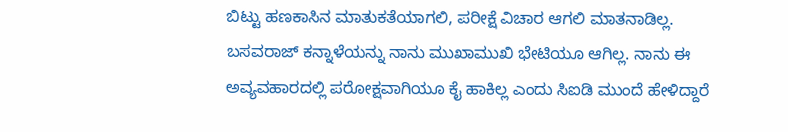ಬಿಟ್ಟು ಹಣಕಾಸಿನ ಮಾತುಕತೆಯಾಗಲಿ, ಪರೀಕ್ಷೆ ವಿಚಾರ ಆಗಲಿ ಮಾತನಾಡಿಲ್ಲ. ಬಸವರಾಜ್ ಕನ್ನಾಳೆಯನ್ನು ನಾನು ಮುಖಾಮುಖಿ ಭೇಟಿಯೂ ಆಗಿಲ್ಲ. ನಾನು ಈ ಅವ್ಯವಹಾರದಲ್ಲಿ ಪರೋಕ್ಷವಾಗಿಯೂ ಕೈ ಹಾಕಿಲ್ಲ ಎಂದು ಸಿಐಡಿ ಮುಂದೆ ಹೇಳಿದ್ದಾರೆ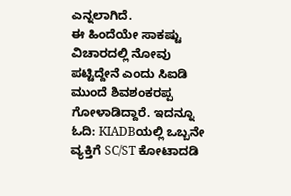ಎನ್ನಲಾಗಿದೆ.
ಈ ಹಿಂದೆಯೇ ಸಾಕಷ್ಟು ವಿಚಾರದಲ್ಲಿ ನೋವು ಪಟ್ಟಿದ್ದೇನೆ ಎಂದು ಸಿಐಡಿ ಮುಂದೆ ಶಿವಶಂಕರಪ್ಪ ಗೋಳಾಡಿದ್ದಾರೆ. ಇದನ್ನೂ ಓದಿ: KIADBಯಲ್ಲಿ ಒಬ್ಬನೇ ವ್ಯಕ್ತಿಗೆ SC/ST ಕೋಟಾದಡಿ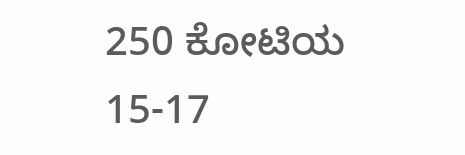250 ಕೋಟಿಯ 15-17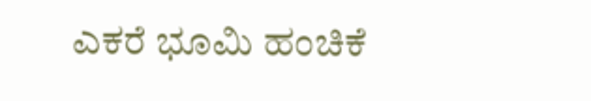ಎಕರೆ ಭೂಮಿ ಹಂಚಿಕೆ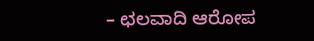– ಛಲವಾದಿ ಆರೋಪ